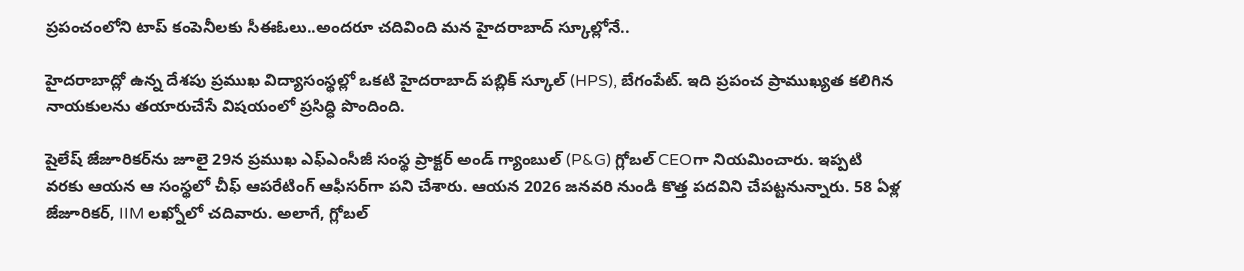ప్రపంచంలోని టాప్ కంపెనీలకు సీఈఓలు..అందరూ చదివింది మన హైదరాబాద్ స్కూల్లోనే..

హైదరాబాద్లో ఉన్న దేశపు ప్రముఖ విద్యాసంస్థల్లో ఒకటి హైదరాబాద్ పబ్లిక్ స్కూల్ (HPS), బేగంపేట్. ఇది ప్రపంచ ప్రాముఖ్యత కలిగిన నాయకులను తయారుచేసే విషయంలో ప్రసిద్ధి పొందింది.

షైలేష్ జేజూరికర్‌ను జూలై 29న ప్రముఖ ఎఫ్‌ఎంసీజీ సంస్థ ప్రాక్టర్ అండ్ గ్యాంబుల్ (P&G) గ్లోబల్ CEOగా నియమించారు. ఇప్పటి వరకు ఆయన ఆ సంస్థలో చీఫ్ ఆపరేటింగ్ ఆఫీసర్‌గా పని చేశారు. ఆయన 2026 జనవరి నుండి కొత్త పదవిని చేపట్టనున్నారు. 58 ఏళ్ల జేజూరికర్, IIM లఖ్నోలో చదివారు. అలాగే, గ్లోబల్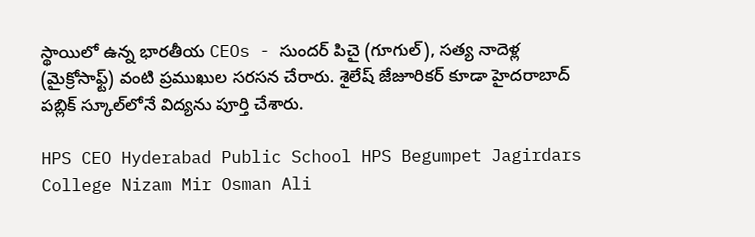స్థాయిలో ఉన్న భారతీయ CEOs - సుందర్ పిచై (గూగుల్), సత్య నాదెళ్ల (మైక్రోసాఫ్ట్) వంటి ప్రముఖుల సరసన చేరారు. శైలేష్ జేజూరికర్ కూడా హైదరాబాద్ పబ్లిక్ స్కూల్‌లోనే విద్యను పూర్తి చేశారు.

HPS CEO Hyderabad Public School HPS Begumpet Jagirdars College Nizam Mir Osman Ali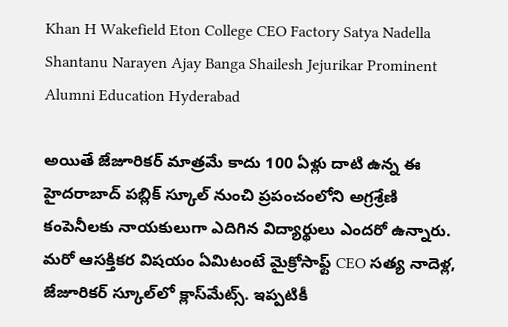Khan H Wakefield Eton College CEO Factory Satya Nadella Shantanu Narayen Ajay Banga Shailesh Jejurikar Prominent Alumni Education Hyderabad

అయితే జేజూరికర్ మాత్రమే కాదు 100 ఏళ్లు దాటి ఉన్న ఈ హైదరాబాద్ పబ్లిక్ స్కూల్ నుంచి ప్రపంచంలోని అగ్రశ్రేణి కంపెనీలకు నాయకులుగా ఎదిగిన విద్యార్థులు ఎందరో ఉన్నారు. మరో ఆసక్తికర విషయం ఏమిటంటే మైక్రోసాఫ్ట్ CEO సత్య నాదెళ్ల, జేజూరికర్ స్కూల్‌లో క్లాస్‌మేట్స్. ఇప్పటికీ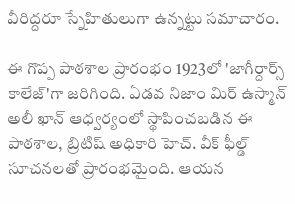వీరిద్దరూ స్నేహితులుగా ఉన్నట్టు సమాచారం.

ఈ గొప్ప పాఠశాల ప్రారంభం 1923లో 'జాగీర్దార్స్ కాలేజ్'గా జరిగింది. ఏడవ నిజాం మిర్ ఉస్మాన్ అలీ ఖాన్ ఆధ్వర్యంలో స్థాపించబడిన ఈ పాఠశాల, బ్రిటిష్ అధికారి హెచ్. వీక్ ఫీల్డ్ సూచనలతో ప్రారంభమైంది. ఆయన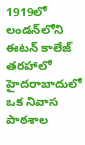1919లో లండన్‌లోని ఈటన్ కాలేజ్ తరహాలో హైదరాబాదులో ఒక నివాస పాఠశాల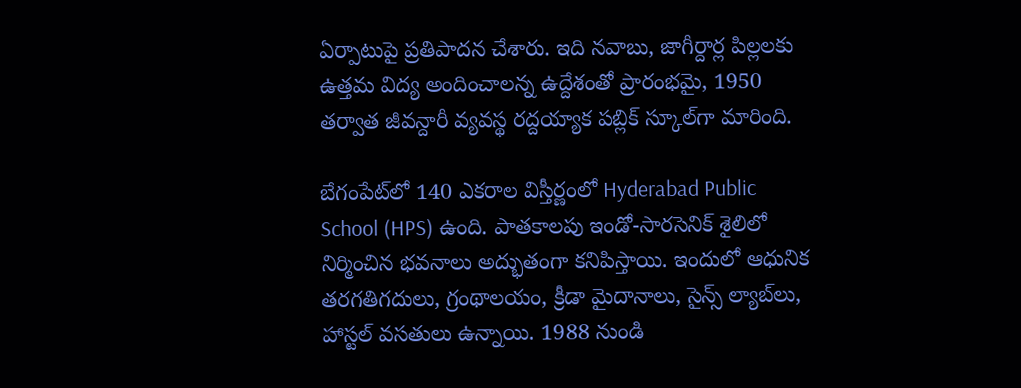ఏర్పాటుపై ప్రతిపాదన చేశారు. ఇది నవాబు, జాగీర్దార్ల పిల్లలకు ఉత్తమ విద్య అందించాలన్న ఉద్దేశంతో ప్రారంభమై, 1950 తర్వాత జీవన్దారీ వ్యవస్థ రద్దయ్యాక పబ్లిక్ స్కూల్‌గా మారింది.

బేగంపేట్‌లో 140 ఎకరాల విస్తీర్ణంలో Hyderabad Public School (HPS) ఉంది. పాతకాలపు ఇండో-సారసెనిక్ శైలిలో నిర్మించిన భవనాలు అద్భుతంగా కనిపిస్తాయి. ఇందులో ఆధునిక తరగతిగదులు, గ్రంథాలయం, క్రీడా మైదానాలు, సైన్స్ ల్యాబ్‌లు, హాస్టల్ వసతులు ఉన్నాయి. 1988 నుండి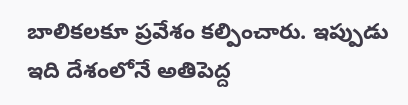బాలికలకూ ప్రవేశం కల్పించారు. ఇప్పుడు ఇది దేశంలోనే అతిపెద్ద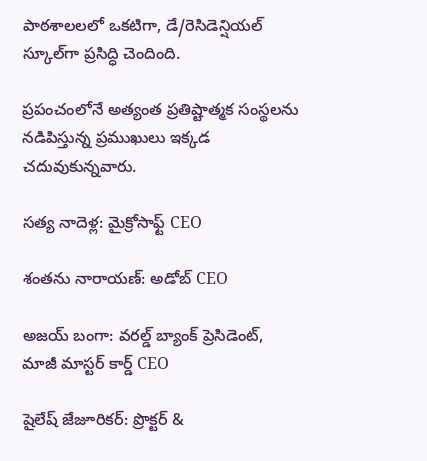పాఠశాలలలో ఒకటిగా, డే/రెసిడెన్షియల్ స్కూల్‌గా ప్రసిద్ధి చెందింది.

ప్రపంచంలోనే అత్యంత ప్రతిష్టాత్మక సంస్థలను నడిపిస్తున్న ప్రముఖులు ఇక్కడ చదువుకున్నవారు.

సత్య నాదెళ్ల: మైక్రోసాఫ్ట్ CEO

శంతను నారాయణ్: అడోబ్ CEO

అజయ్ బంగా: వరల్డ్ బ్యాంక్ ప్రెసిడెంట్, మాజీ మాస్టర్ కార్డ్ CEO

షైలేష్ జేజూరికర్: ప్రొక్టర్ &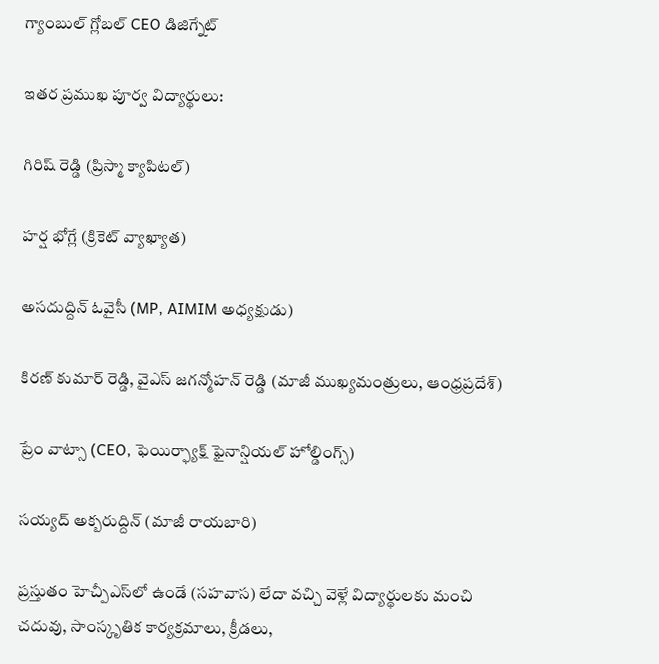గ్యాంబుల్ గ్లోబల్ CEO డిజిగ్నేట్

ఇతర ప్రముఖ పూర్వ విద్యార్థులు:

గిరిష్ రెడ్డి (ప్రిస్మా క్యాపిటల్)

హర్ష భోగ్లే (క్రికెట్ వ్యాఖ్యాత)

అసదుద్దిన్ ఓవైసీ (MP, AIMIM అధ్యక్షుడు)

కిరణ్ కుమార్ రెడ్డి, వైఎస్ జగన్మోహన్ రెడ్డి (మాజీ ముఖ్యమంత్రులు, ఆంధ్రప్రదేశ్)

ప్రేం వాట్సా (CEO, ఫెయిర్ఫ్యాక్ష్ ఫైనాన్షియల్ హోల్డింగ్స్)

సయ్యద్ అక్బరుద్దిన్ (మాజీ రాయబారి)

ప్రస్తుతం హెచ్పీఎస్‌లో ఉండే (సహవాస) లేదా వచ్చి వెళ్లే విద్యార్థులకు మంచి చదువు, సాంస్కృతిక కార్యక్రమాలు, క్రీడలు,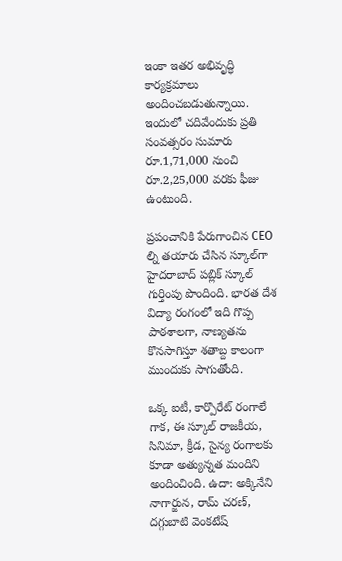ఇంకా ఇతర అభివృద్ధి కార్యక్రమాలు అందించబడుతున్నాయి. ఇందులో చదివేందుకు ప్రతి సంవత్సరం సుమారు రూ.1,71,000 నుంచి రూ.2,25,000 వరకు ఫీజు ఉంటుంది.

ప్రపంచానికి పేరుగాంచిన CEO ల్ని తయారు చేసిన స్కూల్‌గా హైదరాబాద్ పబ్లిక్ స్కూల్ గుర్తింపు పొందింది. భారత దేశ విద్యా రంగంలో ఇది గొప్ప పాఠశాలగా, నాణ్యతను కొనసాగిస్తూ శతాబ్ద కాలంగా ముందుకు సాగుతోంది.

ఒక్క ఐటీ, కార్పొరేట్ రంగాలే గాక, ఈ స్కూల్ రాజకీయ, సినిమా, క్రీడ, సైన్య రంగాలకు కూడా అత్యున్నత మందిని అందించింది. ఉదా: అక్కినేని నాగార్జున, రామ్ చరణ్, దగ్గుబాటి వెంకటేష్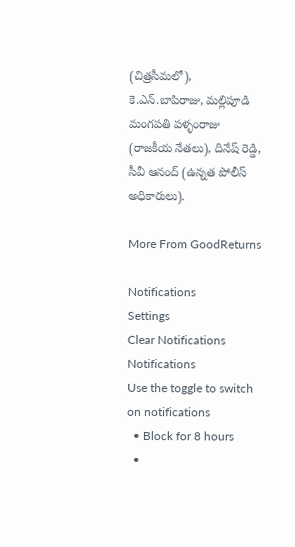(చిత్రసీమలో), కె.ఎన్.బాపిరాజు, మల్లిపూడి మంగపతి పళ్ళంరాజు (రాజకీయ నేతలు), దినేష్ రెడ్డి, సీవీ ఆనంద్ (ఉన్నత పోలీస్ అధికారులు).

More From GoodReturns

Notifications
Settings
Clear Notifications
Notifications
Use the toggle to switch on notifications
  • Block for 8 hours
  •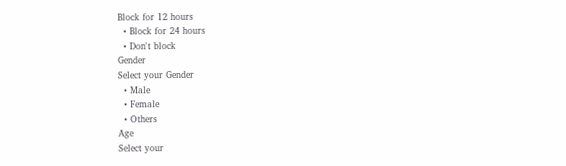Block for 12 hours
  • Block for 24 hours
  • Don't block
Gender
Select your Gender
  • Male
  • Female
  • Others
Age
Select your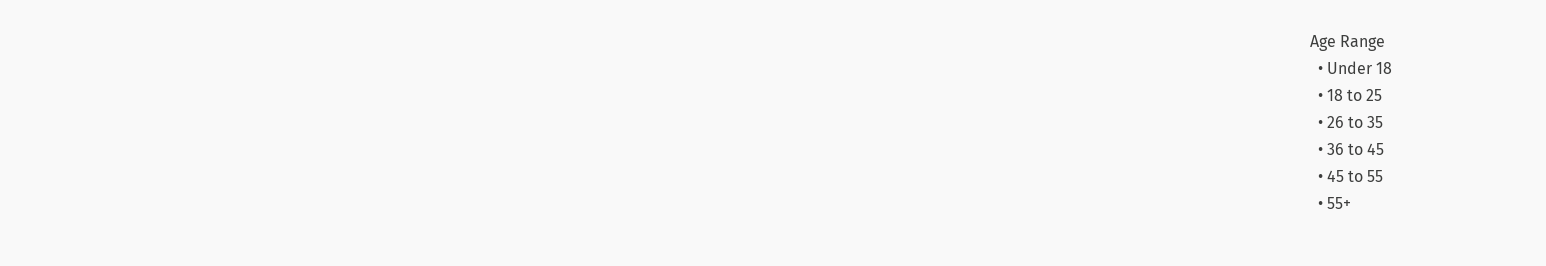Age Range
  • Under 18
  • 18 to 25
  • 26 to 35
  • 36 to 45
  • 45 to 55
  • 55+